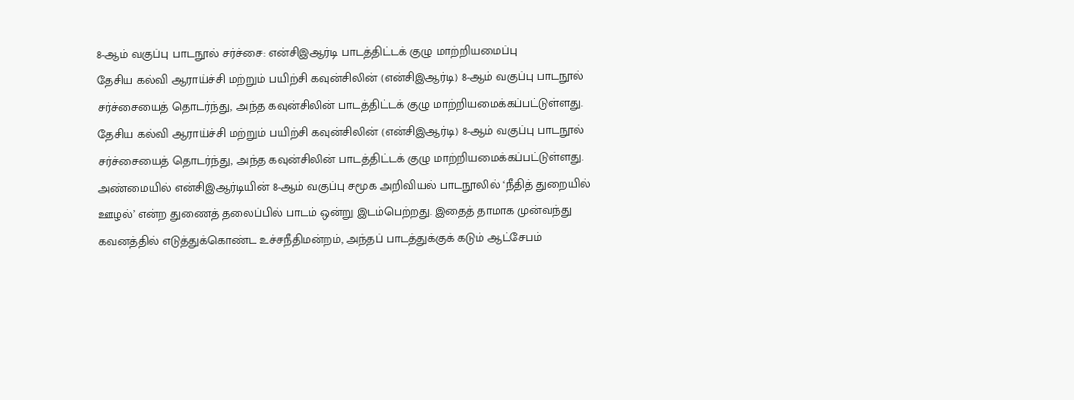8-ஆம் வகுப்பு பாடநூல் சர்ச்சை: என்சிஇஆர்டி பாடத்திட்டக் குழு மாற்றியமைப்பு
தேசிய கல்வி ஆராய்ச்சி மற்றும் பயிற்சி கவுன்சிலின் (என்சிஇஆர்டி) 8-ஆம் வகுப்பு பாடநூல் சர்ச்சையைத் தொடர்ந்து, அந்த கவுன்சிலின் பாடத்திட்டக் குழு மாற்றியமைக்கப்பட்டுள்ளது.
தேசிய கல்வி ஆராய்ச்சி மற்றும் பயிற்சி கவுன்சிலின் (என்சிஇஆர்டி) 8-ஆம் வகுப்பு பாடநூல் சர்ச்சையைத் தொடர்ந்து, அந்த கவுன்சிலின் பாடத்திட்டக் குழு மாற்றியமைக்கப்பட்டுள்ளது.
அண்மையில் என்சிஇஆர்டியின் 8-ஆம் வகுப்பு சமூக அறிவியல் பாடநூலில் ‘நீதித் துறையில் ஊழல்’ என்ற துணைத் தலைப்பில் பாடம் ஒன்று இடம்பெற்றது. இதைத் தாமாக முன்வந்து கவனத்தில் எடுத்துக்கொண்ட உச்சநீதிமன்றம், அந்தப் பாடத்துக்குக் கடும் ஆட்சேபம்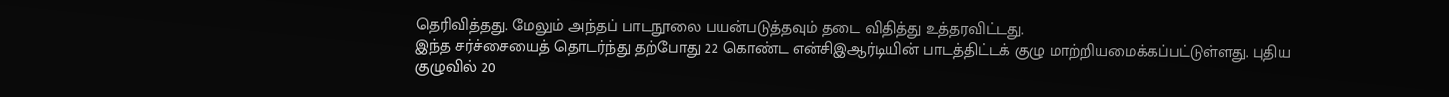தெரிவித்தது. மேலும் அந்தப் பாடநூலை பயன்படுத்தவும் தடை விதித்து உத்தரவிட்டது.
இந்த சர்ச்சையைத் தொடர்ந்து தற்போது 22 கொண்ட என்சிஇஆர்டியின் பாடத்திட்டக் குழு மாற்றியமைக்கப்பட்டுள்ளது. புதிய குழுவில் 20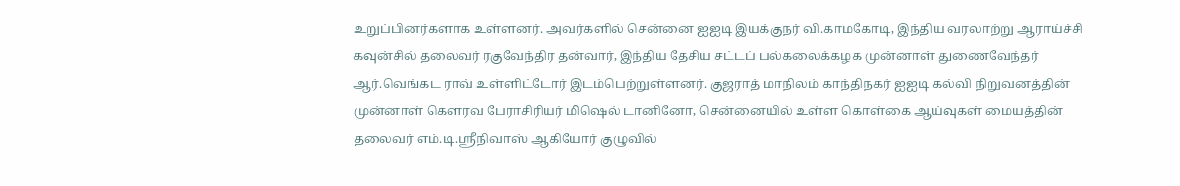உறுப்பினர்களாக உள்ளனர். அவர்களில் சென்னை ஐஐடி இயக்குநர் வி.காமகோடி, இந்திய வரலாற்று ஆராய்ச்சி கவுன்சில் தலைவர் ரகுவேந்திர தன்வார், இந்திய தேசிய சட்டப் பல்கலைக்கழக முன்னாள் துணைவேந்தர் ஆர்.வெங்கட ராவ் உள்ளிட்டோர் இடம்பெற்றுள்ளனர். குஜராத் மாநிலம் காந்திநகர் ஐஐடி கல்வி நிறுவனத்தின் முன்னாள் கெளரவ பேராசிரியர் மிஷெல் டானினோ, சென்னையில் உள்ள கொள்கை ஆய்வுகள் மையத்தின் தலைவர் எம்.டி.ஸ்ரீநிவாஸ் ஆகியோர் குழுவில்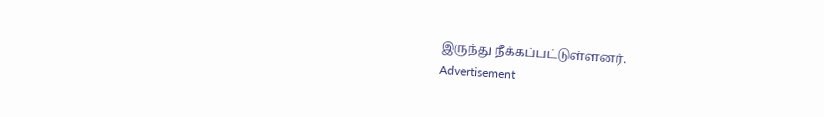இருந்து நீக்கப்பட்டுள்ளனர்.
Advertisement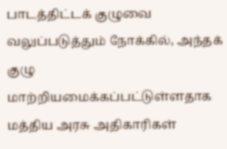பாடத்திட்டக் குழுவை வலுப்படுத்தும் நோக்கில், அந்தக் குழு மாற்றியமைக்கப்பட்டுள்ளதாக மத்திய அரசு அதிகாரிகள்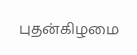புதன்கிழமை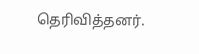தெரிவித்தனர்.